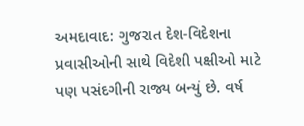અમદાવાદ: ગુજરાત દેશ-વિદેશના પ્રવાસીઓની સાથે વિદેશી પક્ષીઓ માટે પણ પસંદગીની રાજ્ય બન્યું છે. વર્ષ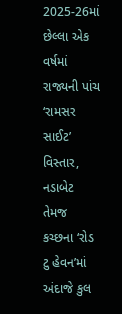2025-26માં છેલ્લા એક વર્ષમાં રાજ્યની પાંચ ‘રામસર સાઈટ’ વિસ્તાર, નડાબેટ તેમજ કચ્છના ‘રોડ ટુ હેવન’માં અંદાજે કુલ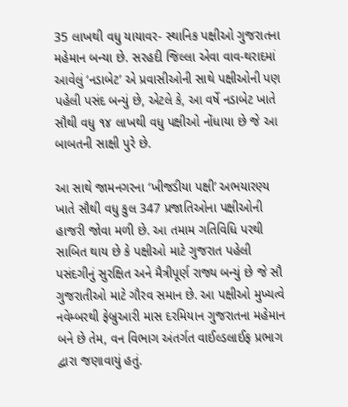35 લાખથી વધુ યાયાવર- સ્થાનિક પક્ષીઓ ગુજરાતના મહેમાન બન્યા છે. સરહદી જિલ્લા એવા વાવ-થરાદમાં આવેલું ‘નડાબેટ’ એ પ્રવાસીઓની સાથે પક્ષીઓની પણ પહેલી પસંદ બન્યું છે, એટલે કે, આ વર્ષે નડાબેટ ખાતે સૌથી વધુ ૧૪ લાખથી વધુ પક્ષીઓ નોંધાયા છે જે આ બાબતની સાક્ષી પુરે છે.

આ સાથે જામનગરના ‘ખીજડીયા પક્ષી’ અભયારણ્ય ખાતે સૌથી વધુ કુલ 347 પ્રજાતિઓના પક્ષીઓની હાજરી જોવા મળી છે. આ તમામ ગતિવિધિ પરથી સાબિત થાય છે કે પક્ષીઓ માટે ગુજરાત પહેલી પસંદગીનું સુરક્ષિત અને મૈત્રીપૂર્ણ રાજ્ય બન્યું છે જે સૌ ગુજરાતીઓ માટે ગૌરવ સમાન છે. આ પક્ષીઓ મુખ્યત્વે નવેમ્બરથી ફેબ્રુઆરી માસ દરમિયાન ગુજરાતના મહેમાન બને છે તેમ, વન વિભાગ અંતર્ગત વાઈલ્ડલાઈફ પ્રભાગ દ્વારા જણાવાયું હતું.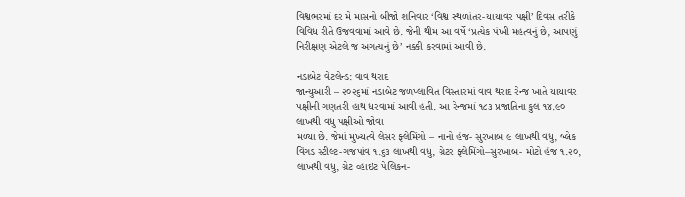વિશ્વભરમાં દર મે માસનો બીજો શનિવાર ‘વિશ્વ સ્થળાંતર-યાયાવર પક્ષી’ દિવસ તરીકે વિવિધ રીતે ઉજવવામાં આવે છે. જેની થીમ આ વર્ષે ‘પ્રત્યેક પંખી મહત્વનું છે, આપણું નિરીક્ષણ એટલે જ અગત્યનું છે’ નક્કી કરવામાં આવી છે.

નડાબેટ વેટલેન્ડ: વાવ થરાદ
જાન્યુઆરી – ૨૦૨૬માં નડાબેટ જળપ્લાવિત વિસ્તારમાં વાવ થરાદ રેન્જ ખાતે યાયાવર પક્ષીની ગણતરી હાથ ધરવામાં આવી હતી. આ રેન્જમાં ૧૮૩ પ્રજાતિના કુલ ૧૪.૯૦ લાખથી વધુ પક્ષીઓ જોવા
મળ્યા છે. જેમાં મુખ્યત્વે લેસર ફ્લેમિંગો – નાનો હંજ- સુરખાબ ૯ લાખથી વધુ, બ્લેક વિંગડ સ્ટીલ્ટ-ગજપાંવ ૧.૬૩ લાખથી વધુ, ગ્રેટર ફ્લેમિંગો–સુરખાબ- મોટો હંજ ૧.૨૦, લાખથી વધુ, ગ્રેટ વ્હાઇટ પેલિકન-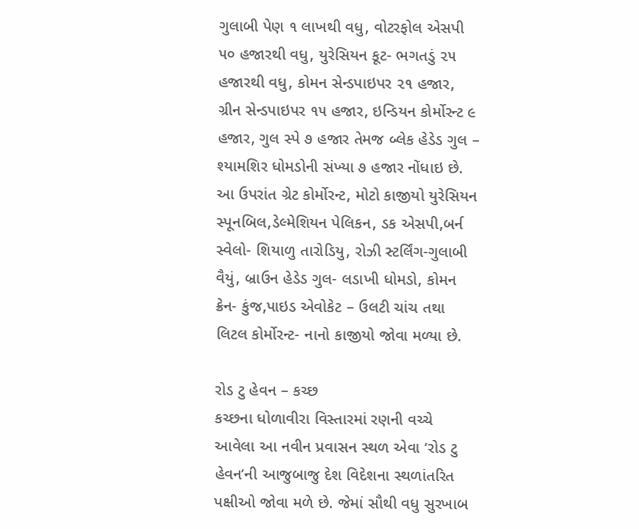ગુલાબી પેણ ૧ લાખથી વધુ, વોટરફોલ એસપી ૫૦ હજારથી વધુ, યુરેસિયન કૂટ- ભગતડું ૨૫ હજારથી વધુ, કોમન સેન્ડપાઇપર ૨૧ હજાર, ગ્રીન સેન્ડપાઇપર ૧૫ હજાર, ઇન્ડિયન કોર્મોરન્ટ ૯ હજાર, ગુલ સ્પે ૭ હજાર તેમજ બ્લેક હેડેડ ગુલ – શ્યામશિર ધોમડોની સંખ્યા ૭ હજાર નોંધાઇ છે. આ ઉપરાંત ગ્રેટ કોર્મોરન્ટ, મોટો કાજીયો યુરેસિયન સ્પૂનબિલ,ડેલ્મેશિયન પેલિકન, ડક એસપી,બર્ન સ્વેલો- શિયાળુ તારોડિયુ, રોઝી સ્ટર્લિંગ-ગુલાબી વૈયું, બ્રાઉન હેડેડ ગુલ- લડાખી ધોમડો, કોમન ક્રેન- કુંજ,પાઇડ એવોકેટ – ઉલટી ચાંચ તથા લિટલ કોર્મોરન્ટ- નાનો કાજીયો જોવા મળ્યા છે.

રોડ ટુ હેવન – કચ્છ
કચ્છના ધોળાવીરા વિસ્તારમાં રણની વચ્ચે આવેલા આ નવીન પ્રવાસન સ્થળ એવા ‘રોડ ટુ હેવન’ની આજુબાજુ દેશ વિદેશના સ્થળાંતરિત પક્ષીઓ જોવા મળે છે. જેમાં સૌથી વધુ સુરખાબ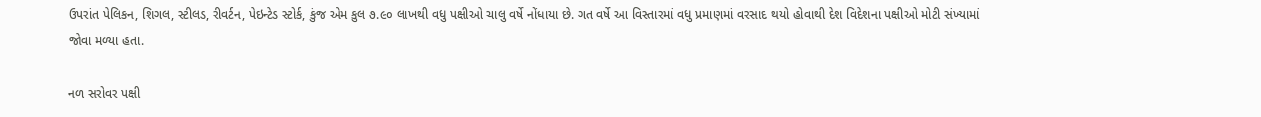ઉપરાંત પેલિકન, શિગલ, સ્ટીલડ, રીવર્ટન, પેઇન્ટેડ સ્ટોર્ક, કુંજ એમ કુલ ૭.૯૦ લાખથી વધુ પક્ષીઓ ચાલુ વર્ષે નોંધાયા છે. ગત વર્ષે આ વિસ્તારમાં વધુ પ્રમાણમાં વરસાદ થયો હોવાથી દેશ વિદેશના પક્ષીઓ મોટી સંખ્યામાં જોવા મળ્યા હતા.

નળ સરોવર પક્ષી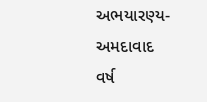અભયારણ્ય-અમદાવાદ
વર્ષ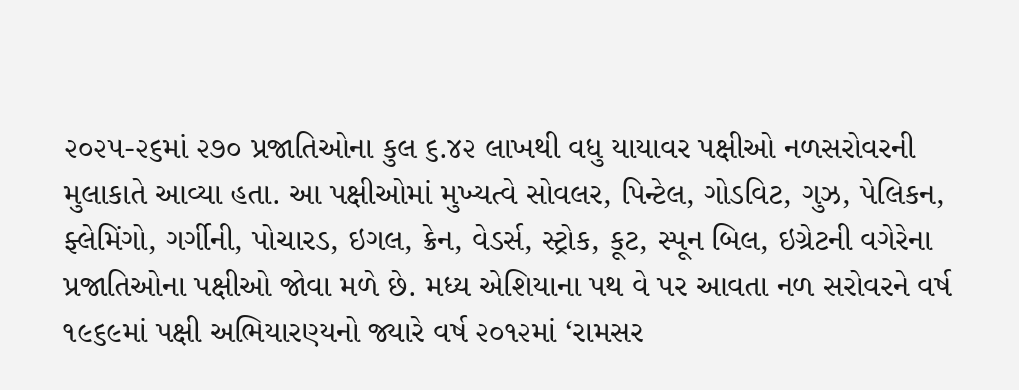૨૦૨૫-૨૬માં ૨૭૦ પ્રજાતિઓના કુલ ૬.૪૨ લાખથી વધુ યાયાવર પક્ષીઓ નળસરોવરની મુલાકાતે આવ્યા હતા. આ પક્ષીઓમાં મુખ્યત્વે સોવલર, પિન્ટેલ, ગોડવિટ, ગુઝ, પેલિકન, ફ્લેમિંગો, ગર્ગીની, પોચારડ, ઇગલ, ક્રેન, વેડર્સ, સ્ટ્રોક, કૂટ, સ્પૂન બિલ, ઇગ્રેટની વગેરેના પ્રજાતિઓના પક્ષીઓ જોવા મળે છે. મધ્ય એશિયાના પથ વે પર આવતા નળ સરોવરને વર્ષ ૧૯૬૯માં પક્ષી અભિયારણ્યનો જ્યારે વર્ષ ૨૦૧૨માં ‘રામસર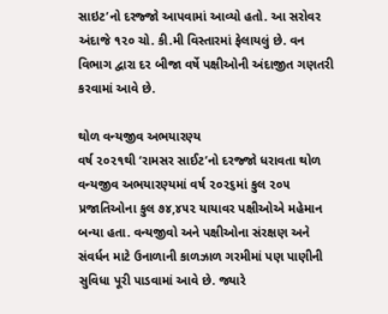સાઇટ’નો દરજ્જો આપવામાં આવ્યો હતો. આ સરોવર અંદાજે ૧૨૦ ચો. કી.મી વિસ્તારમાં ફેલાયલું છે. વન વિભાગ દ્વારા દર બીજા વર્ષે પક્ષીઓની અંદાજીત ગણતરી કરવામાં આવે છે.

થોળ વન્યજીવ અભયારણ્ય
વર્ષ ૨૦૨૧થી ‘રામસર સાઈટ’નો દરજ્જો ધરાવતા થોળ વન્યજીવ અભયારણ્યમાં વર્ષ ૨૦૨૬માં કુલ ૨૦૫ પ્રજાતિઓના કુલ ૭૪,૪૫૨ યાયાવર પક્ષીઓએ મહેમાન બન્યા હતા. વન્યજીવો અને પક્ષીઓના સંરક્ષણ અને સંવર્ધન માટે ઉનાળાની કાળઝાળ ગરમીમાં પણ પાણીની સુવિધા પૂરી પાડવામાં આવે છે. જ્યારે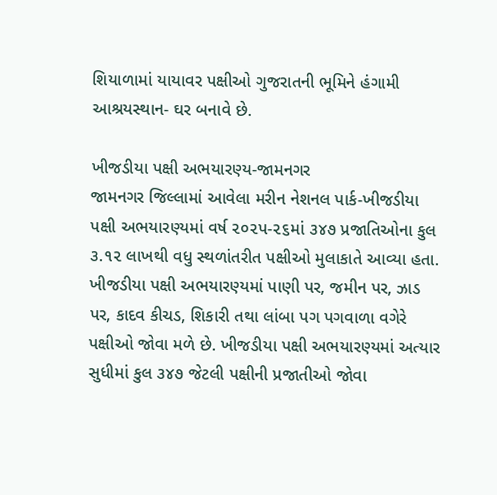શિયાળામાં યાયાવર પક્ષીઓ ગુજરાતની ભૂમિને હંગામી આશ્રયસ્થાન- ઘર બનાવે છે.

ખીજડીયા પક્ષી અભયારણ્ય-જામનગર
જામનગર જિલ્લામાં આવેલા મરીન નેશનલ પાર્ક-ખીજડીયા પક્ષી અભયારણ્યમાં વર્ષ ૨૦૨પ-૨૬માં ૩૪૭ પ્રજાતિઓના કુલ ૩.૧૨ લાખથી વધુ સ્થળાંતરીત પક્ષીઓ મુલાકાતે આવ્યા હતા.
ખીજડીયા પક્ષી અભયારણ્યમાં પાણી પર, જમીન પર, ઝાડ પર, કાદવ કીચડ, શિકારી તથા લાંબા પગ પગવાળા વગેરે પક્ષીઓ જોવા મળે છે. ખીજડીયા પક્ષી અભયારણ્યમાં અત્યાર સુધીમાં કુલ ૩૪૭ જેટલી પક્ષીની પ્રજાતીઓ જોવા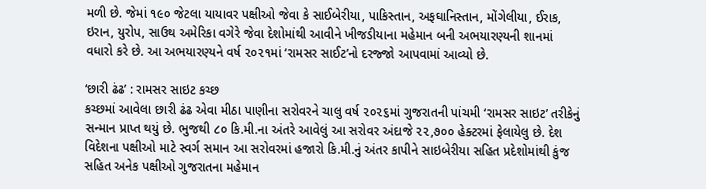મળી છે. જેમાં ૧૯૦ જેટલા યાયાવર પક્ષીઓ જેવા કે સાઈબેરીયા, પાકિસ્તાન, અફઘાનિસ્તાન, મોંગેલીયા, ઈરાક, ઇરાન, યુરોપ, સાઉથ અમેરિકા વગેરે જેવા દેશોમાંથી આવીને ખીજડીયાના મહેમાન બની અભયારણ્યની શાનમાં વધારો કરે છે. આ અભયારણ્યને વર્ષ ૨૦૨૧માં ‘રામસર સાઈટ’નો દરજ્જો આપવામાં આવ્યો છે.

‘છારી ઢંઢ’ : રામસર સાઇટ કચ્છ
કચ્છમાં આવેલા છારી ઢંઢ એવા મીઠા પાણીના સરોવરને ચાલુ વર્ષ ૨૦૨૬માં ગુજરાતની પાંચમી ‘રામસર સાઇટ’ તરીકેનું સન્માન પ્રાપ્ત થયું છે. ભુજથી ૮૦ કિ.મી.ના અંતરે આવેલું આ સરોવર અંદાજે ૨૨,૭૦૦ હેક્ટરમાં ફેલાયેલુ છે. દેશ વિદેશના પક્ષીઓ માટે સ્વર્ગ સમાન આ સરોવરમાં હજારો કિ.મી.નું અંતર કાપીને સાઇબેરીયા સહિત પ્રદેશોમાંથી કુંજ સહિત અનેક પક્ષીઓ ગુજરાતના મહેમાન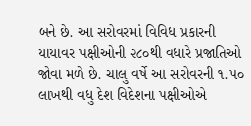બને છે. આ સરોવરમાં વિવિધ પ્રકારની યાયાવર પક્ષીઓની ૨૮૦થી વધારે પ્રજાતિઓ જોવા મળે છે. ચાલુ વર્ષે આ સરોવરની ૧.૫૦ લાખથી વધુ દેશ વિદેશના પક્ષીઓએ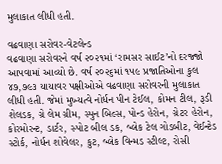મુલાકાત લીધી હતી.

વઢવાણા સરોવર-વેટલેન્ડ
વઢવાણા સરોવરને વર્ષ ૨૦૨૧માં ‘રામસર સાઈટ’નો દરજ્જો આપવામાં આવ્યો છે. વર્ષ ૨૦૨૬માં ૧૫૯ પ્રજાતિઓના કુલ ૪૭,૭૯૩ યાયાવર પક્ષીઓએ વઢવાણા સરોવરની મુલાકાત લીધી હતી. જેમાં મુખ્યત્વે નોર્ધન પીન ટેઈલ, કોમન ટીલ, રૂડી શેલડક, ગ્રે લેમ ગ્રીમ, સ્પુન બિલ્સ, પોન્ડ હેરોન, ગ્રેટર હેરોન, કોરમોરન્ટ, ડાર્ટર, સ્પોટ બીલ ડક, બ્લેક ટેલ ગોડબીટ, વેઈન્ટેડ સ્ટોર્ક, નોર્ધન શોવેલર, કુટ, બ્લેક વિન્મડ સ્ટીલ્ટ, રોસી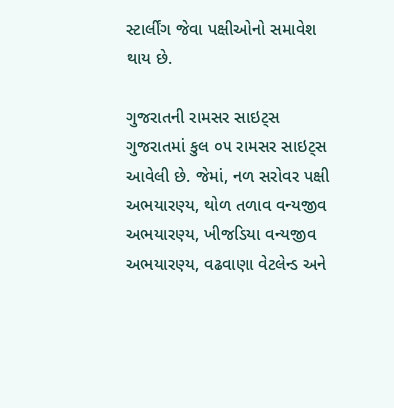સ્ટાર્લીંગ જેવા પક્ષીઓનો સમાવેશ થાય છે.

ગુજરાતની રામસર સાઇટ્સ
ગુજરાતમાં કુલ ૦૫ રામસર સાઇટ્સ આવેલી છે. જેમાં, નળ સરોવર પક્ષી અભયારણ્ય, થોળ તળાવ વન્યજીવ અભયારણ્ય, ખીજડિયા વન્યજીવ અભયારણ્ય, વઢવાણા વેટલેન્ડ અને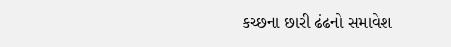કચ્છના છારી ઢંઢનો સમાવેશ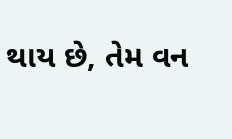થાય છે, તેમ વન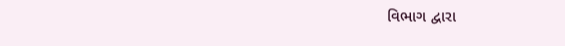વિભાગ દ્વારા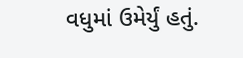વધુમાં ઉમેર્યું હતું.